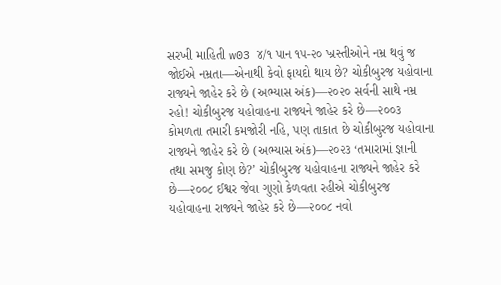સરખી માહિતી w03 ૪/૧ પાન ૧૫-૨૦ ખ્રસ્તીઓને નમ્ર થવું જ જોઈએ નમ્રતા—એનાથી કેવો ફાયદો થાય છે? ચોકીબુરજ યહોવાના રાજ્યને જાહેર કરે છે (અભ્યાસ અંક)—૨૦૨૦ સર્વની સાથે નમ્ર રહો! ચોકીબુરજ યહોવાહના રાજ્યને જાહેર કરે છે—૨૦૦૩ કોમળતા તમારી કમજોરી નહિ, પણ તાકાત છે ચોકીબુરજ યહોવાના રાજ્યને જાહેર કરે છે (અભ્યાસ અંક)—૨૦૨૩ ‘તમારામાં જ્ઞાની તથા સમજુ કોણ છે?’ ચોકીબુરજ યહોવાહના રાજ્યને જાહેર કરે છે—૨૦૦૮ ઈશ્વર જેવા ગુણો કેળવતા રહીએ ચોકીબુરજ યહોવાહના રાજ્યને જાહેર કરે છે—૨૦૦૮ નવો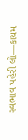સ્વભાવ પહેરી લો—કાયમ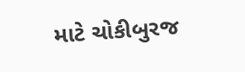માટે ચોકીબુરજ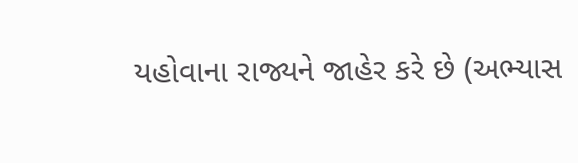યહોવાના રાજ્યને જાહેર કરે છે (અભ્યાસ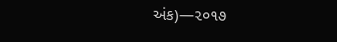અંક)—૨૦૧૭